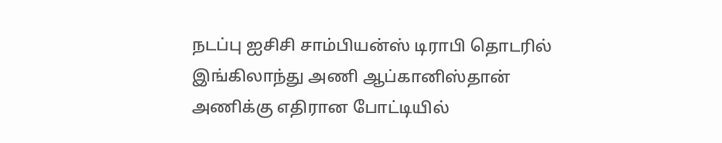நடப்பு ஐசிசி சாம்பியன்ஸ் டிராபி தொடரில் இங்கிலாந்து அணி ஆப்கானிஸ்தான் அணிக்கு எதிரான போட்டியில்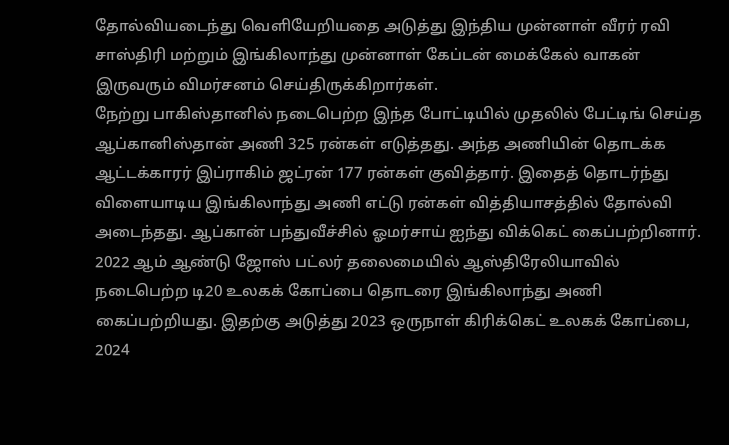தோல்வியடைந்து வெளியேறியதை அடுத்து இந்திய முன்னாள் வீரர் ரவி சாஸ்திரி மற்றும் இங்கிலாந்து முன்னாள் கேப்டன் மைக்கேல் வாகன் இருவரும் விமர்சனம் செய்திருக்கிறார்கள்.
நேற்று பாகிஸ்தானில் நடைபெற்ற இந்த போட்டியில் முதலில் பேட்டிங் செய்த ஆப்கானிஸ்தான் அணி 325 ரன்கள் எடுத்தது. அந்த அணியின் தொடக்க ஆட்டக்காரர் இப்ராகிம் ஜட்ரன் 177 ரன்கள் குவித்தார். இதைத் தொடர்ந்து விளையாடிய இங்கிலாந்து அணி எட்டு ரன்கள் வித்தியாசத்தில் தோல்வி அடைந்தது. ஆப்கான் பந்துவீச்சில் ஓமர்சாய் ஐந்து விக்கெட் கைப்பற்றினார்.
2022 ஆம் ஆண்டு ஜோஸ் பட்லர் தலைமையில் ஆஸ்திரேலியாவில் நடைபெற்ற டி20 உலகக் கோப்பை தொடரை இங்கிலாந்து அணி கைப்பற்றியது. இதற்கு அடுத்து 2023 ஒருநாள் கிரிக்கெட் உலகக் கோப்பை, 2024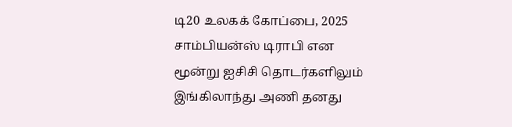டி20 உலகக் கோப்பை, 2025 சாம்பியன்ஸ் டிராபி என மூன்று ஐசிசி தொடர்களிலும் இங்கிலாந்து அணி தனது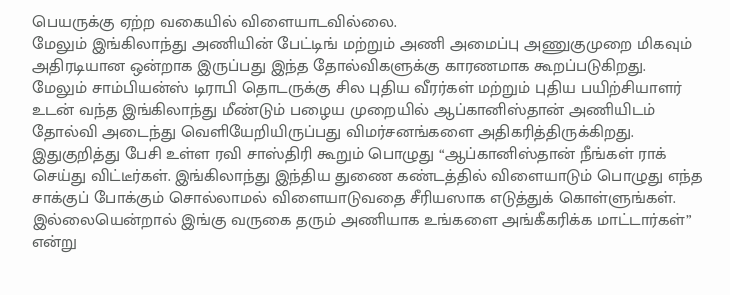பெயருக்கு ஏற்ற வகையில் விளையாடவில்லை.
மேலும் இங்கிலாந்து அணியின் பேட்டிங் மற்றும் அணி அமைப்பு அணுகுமுறை மிகவும் அதிரடியான ஒன்றாக இருப்பது இந்த தோல்விகளுக்கு காரணமாக கூறப்படுகிறது. மேலும் சாம்பியன்ஸ் டிராபி தொடருக்கு சில புதிய வீரர்கள் மற்றும் புதிய பயிற்சியாளர் உடன் வந்த இங்கிலாந்து மீண்டும் பழைய முறையில் ஆப்கானிஸ்தான் அணியிடம் தோல்வி அடைந்து வெளியேறியிருப்பது விமர்சனங்களை அதிகரித்திருக்கிறது.
இதுகுறித்து பேசி உள்ள ரவி சாஸ்திரி கூறும் பொழுது “ஆப்கானிஸ்தான் நீங்கள் ராக் செய்து விட்டீர்கள். இங்கிலாந்து இந்திய துணை கண்டத்தில் விளையாடும் பொழுது எந்த சாக்குப் போக்கும் சொல்லாமல் விளையாடுவதை சீரியஸாக எடுத்துக் கொள்ளுங்கள். இல்லையென்றால் இங்கு வருகை தரும் அணியாக உங்களை அங்கீகரிக்க மாட்டார்கள்” என்று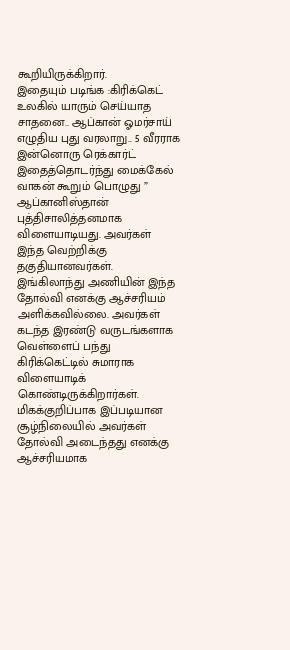கூறியிருக்கிறார்.
இதையும் படிங்க :கிரிக்கெட் உலகில் யாரும் செய்யாத சாதனை.. ஆப்கான் ஓமர்சாய் எழுதிய புது வரலாறு.. 5 வீரராக இன்னொரு ரெக்கார்ட்
இதைத்தொடர்ந்து மைக்கேல் வாகன் கூறும் பொழுது ” ஆப்கானிஸ்தான் புத்திசாலித்தனமாக விளையாடியது. அவர்கள் இந்த வெற்றிக்கு தகுதியானவர்கள். இங்கிலாந்து அணியின் இந்த தோல்வி எனக்கு ஆச்சரியம் அளிக்கவில்லை. அவர்கள் கடந்த இரண்டு வருடங்களாக வெள்ளைப் பந்து கிரிக்கெட்டில் சுமாராக விளையாடிக் கொண்டிருக்கிறார்கள். மிகக்குறிப்பாக இப்படியான சூழ்நிலையில் அவர்கள் தோல்வி அடைந்தது எனக்கு ஆச்சரியமாக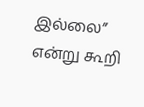இல்லை” என்று கூறி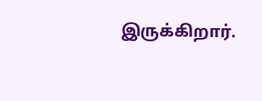இருக்கிறார்.